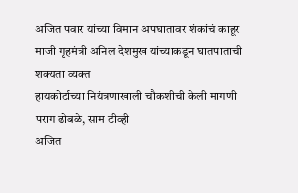अजित पवार यांच्या विमान अपघातावर शंकांचं काहूर
माजी गृहमंत्री अनिल देशमुख यांच्याकडून घातपाताची शक्यता व्यक्त
हायकोर्टाच्या नियंत्रणाखाली चौकशीची केली मागणी
पराग ढोबळे, साम टीव्ही
अजित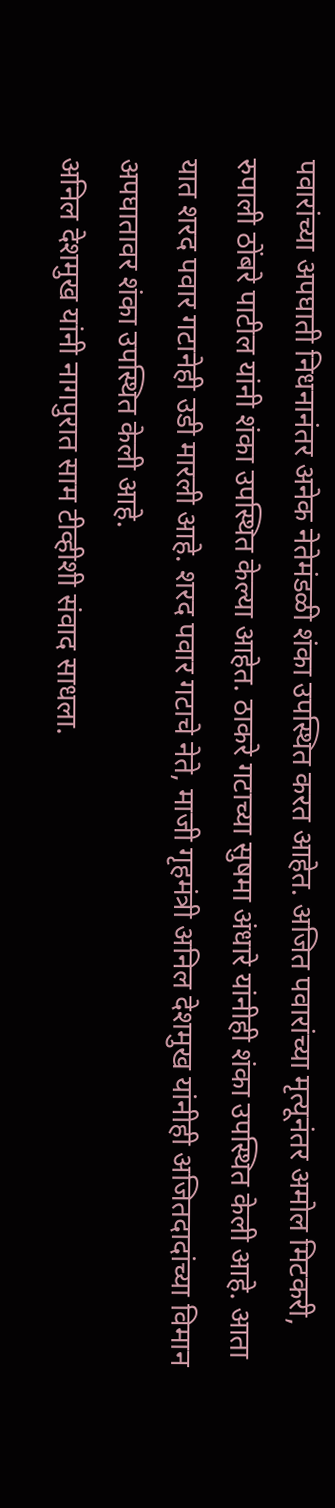पवारांच्या अपघाती निधनानंतर अनेक नेतेमंडळी शंका उपस्थित करत आहेत. अजित पवारांच्या मृत्यूनंतर अमोल मिटकरी, रुपाली ठोंबरे पाटील यांनी शंका उपस्थित केल्या आहेत. ठाकरे गटाच्या सुषमा अंधारे यांनीही शंका उपस्थित केली आहे. आता यात शरद पवार गटानेही उडी मारली आहे. शरद पवार गटाचे नेते, माजी गृहमंत्री अनिल देशमुख यांनीही अजितदादांच्या विमान अपघातावर शंका उपस्थित केली आहे.
अनिल देशमुख यांनी नागपुरात साम टीव्हीशी संवाद साधला.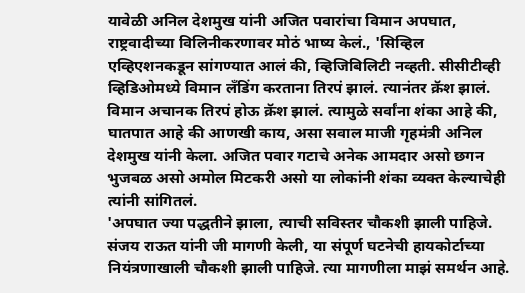यावेळी अनिल देशमुख यांनी अजित पवारांचा विमान अपघात, राष्ट्रवादीच्या विलिनीकरणावर मोठं भाष्य केलं., 'सिव्हिल एव्हिएशनकडून सांगण्यात आलं की, व्हिजिबिलिटी नव्हती. सीसीटीव्ही व्हिडिओमध्ये विमान लँडिंग करताना तिरपं झालं. त्यानंतर क्रॅश झालं. विमान अचानक तिरपं होऊ क्रॅश झालं. त्यामुळे सर्वांना शंका आहे की, घातपात आहे की आणखी काय, असा सवाल माजी गृहमंत्री अनिल देशमुख यांनी केला. अजित पवार गटाचे अनेक आमदार असो छगन भुजबळ असो अमोल मिटकरी असो या लोकांनी शंका व्यक्त केल्याचेही त्यांनी सांगितलं.
'अपघात ज्या पद्धतीने झाला, त्याची सविस्तर चौकशी झाली पाहिजे. संजय राऊत यांनी जी मागणी केली, या संपूर्ण घटनेची हायकोर्टाच्या नियंत्रणाखाली चौकशी झाली पाहिजे. त्या मागणीला माझं समर्थन आहे.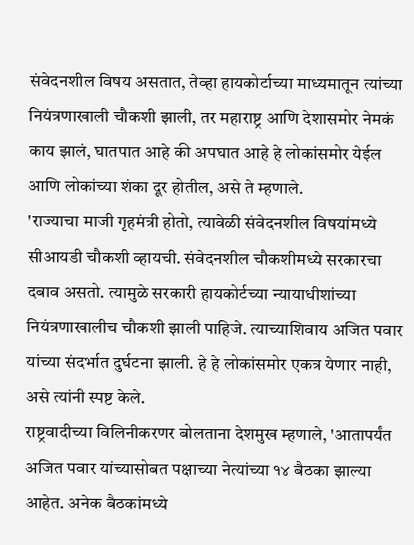संवेदनशील विषय असतात, तेव्हा हायकोर्टाच्या माध्यमातून त्यांच्या नियंत्रणाखाली चौकशी झाली, तर महाराष्ट्र आणि देशासमोर नेमकं काय झालं, घातपात आहे की अपघात आहे हे लोकांसमोर येईल आणि लोकांच्या शंका दूर होतील, असे ते म्हणाले.
'राज्याचा माजी गृहमंत्री होतो, त्यावेळी संवेदनशील विषयांमध्ये सीआयडी चौकशी व्हायची. संवेदनशील चौकशीमध्ये सरकारचा दबाव असतो. त्यामुळे सरकारी हायकोर्टच्या न्यायाधीशांच्या नियंत्रणाखालीच चौकशी झाली पाहिजे. त्याच्याशिवाय अजित पवार यांच्या संदर्भात दुर्घटना झाली. हे हे लोकांसमोर एकत्र येणार नाही, असे त्यांनी स्पष्ट केले.
राष्ट्रवादीच्या विलिनीकरणर बोलताना देशमुख म्हणाले, 'आतापर्यंत अजित पवार यांच्यासोबत पक्षाच्या नेत्यांच्या १४ बैठका झाल्या आहेत. अनेक बैठकांमध्ये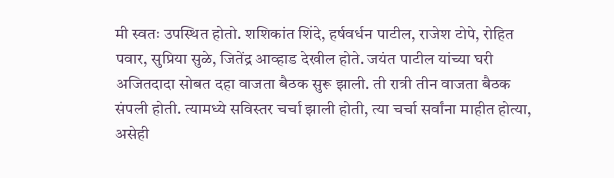मी स्वतः उपस्थित होतो. शशिकांत शिंदे, हर्षवर्धन पाटील, राजेश टोपे, रोहित पवार, सुप्रिया सुळे, जितेंद्र आव्हाड देखील होते. जयंत पाटील यांच्या घरी अजितदादा सोबत दहा वाजता बैठक सुरू झाली. ती रात्री तीन वाजता बैठक संपली होती. त्यामध्ये सविस्तर चर्चा झाली होती, त्या चर्चा सर्वांना माहीत होत्या, असेही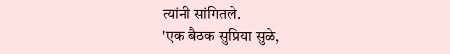त्यांनी सांगितले.
'एक बैठक सुप्रिया सुळे,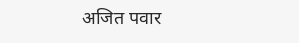अजित पवार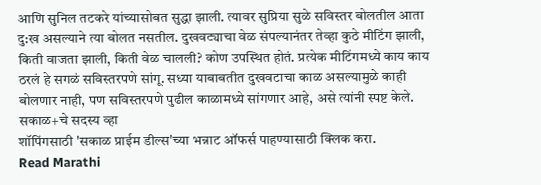आणि सुनिल तटकरे यांच्यासोबत सुद्धा झाली. त्यावर सुप्रिया सुळे सविस्तर बोलतील आता दु:ख असल्याने त्या बोलत नसतील. दुखवट्याचा वेळ संपल्यानंतर तेव्हा कुठे मीटिंग झाली, किती वाजता झाली, किती वेळ चालली? कोण उपस्थित होतं. प्रत्येक मीटिंगमध्ये काय काय ठरलं हे सगळं सविस्तरपणे सांगू. सध्या याबाबतीत दुखवटाचा काळ असल्यामुळे काही बोलणार नाही, पण सविस्तरपणे पुढील काळामध्ये सांगणार आहे, असे त्यांनी स्पष्ट केले.
सकाळ+चे सदस्य व्हा
शॉपिंगसाठी 'सकाळ प्राईम डील्स'च्या भन्नाट ऑफर्स पाहण्यासाठी क्लिक करा.
Read Marathi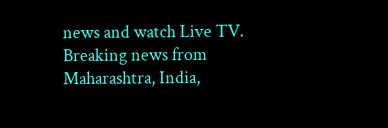news and watch Live TV. Breaking news from Maharashtra, India,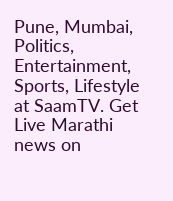Pune, Mumbai, Politics, Entertainment, Sports, Lifestyle at SaamTV. Get Live Marathi news on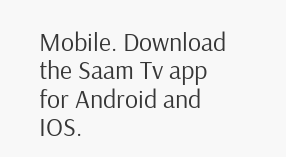Mobile. Download the Saam Tv app for Android and IOS.